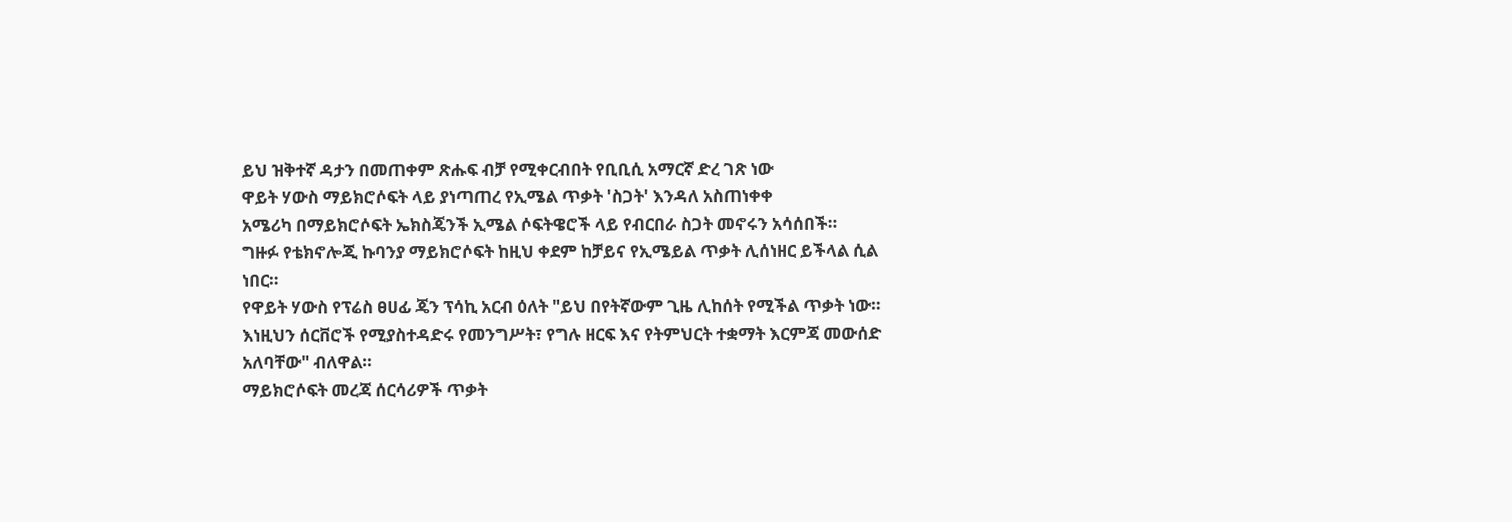ይህ ዝቅተኛ ዳታን በመጠቀም ጽሑፍ ብቻ የሚቀርብበት የቢቢሲ አማርኛ ድረ ገጽ ነው
ዋይት ሃውስ ማይክሮሶፍት ላይ ያነጣጠረ የኢሜል ጥቃት 'ስጋት' እንዳለ አስጠነቀቀ
አሜሪካ በማይክሮሶፍት ኤክስጄንች ኢሜል ሶፍትዌሮች ላይ የብርበራ ስጋት መኖሩን አሳሰበች።
ግዙፉ የቴክኖሎጂ ኩባንያ ማይክሮሶፍት ከዚህ ቀደም ከቻይና የኢሜይል ጥቃት ሊሰነዘር ይችላል ሲል ነበር።
የዋይት ሃውስ የፕሬስ ፀሀፊ ጄን ፕሳኪ አርብ ዕለት "ይህ በየትኛውም ጊዜ ሊከሰት የሚችል ጥቃት ነው። እነዚህን ሰርቨሮች የሚያስተዳድሩ የመንግሥት፣ የግሉ ዘርፍ እና የትምህርት ተቋማት እርምጃ መውሰድ አለባቸው" ብለዋል።
ማይክሮሶፍት መረጃ ሰርሳሪዎች ጥቃት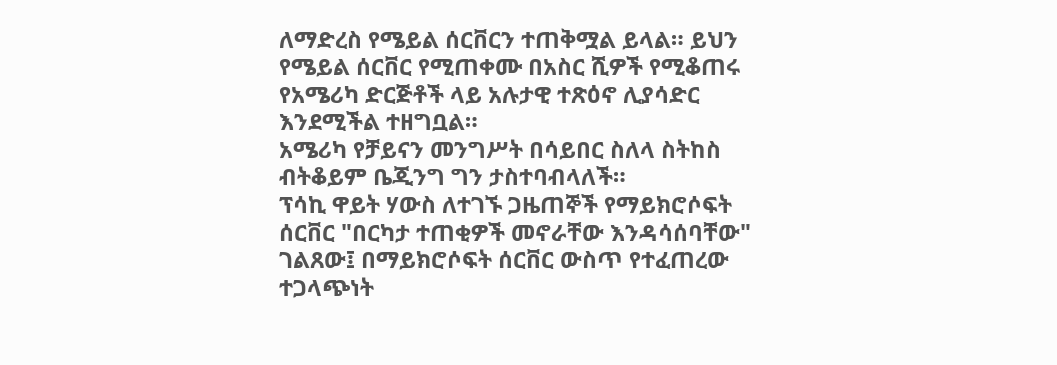ለማድረስ የሜይል ሰርቨርን ተጠቅሟል ይላል። ይህን የሜይል ሰርቨር የሚጠቀሙ በአስር ሺዎች የሚቆጠሩ የአሜሪካ ድርጅቶች ላይ አሉታዊ ተጽዕኖ ሊያሳድር እንደሚችል ተዘግቧል።
አሜሪካ የቻይናን መንግሥት በሳይበር ስለላ ስትከስ ብትቆይም ቤጂንግ ግን ታስተባብላለች።
ፕሳኪ ዋይት ሃውስ ለተገኙ ጋዜጠኞች የማይክሮሶፍት ሰርቨር "በርካታ ተጠቂዎች መኖራቸው እንዳሳሰባቸው" ገልጸው፤ በማይክሮሶፍት ሰርቨር ውስጥ የተፈጠረው ተጋላጭነት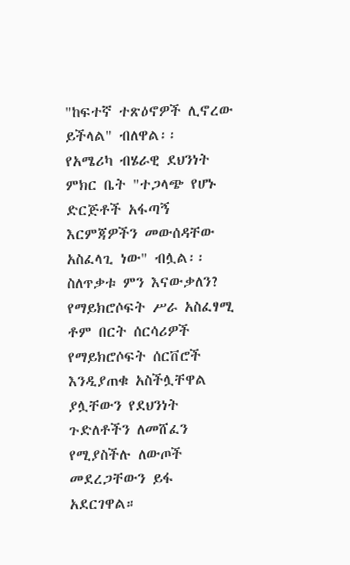"ከፍተኛ ተጽዕኖዎች ሊኖረው ይችላል" ብለዋል፡፡
የአሜሪካ ብሄራዊ ደህንነት ምክር ቤት "ተጋላጭ የሆኑ ድርጅቶች አፋጣኝ እርምጃዎችን መውሰዳቸው አስፈላጊ ነው" ብሏል፡፡
ስለጥቃቱ ምን እናውቃለን?
የማይክሮሶፍት ሥራ አስፈፃሚ ቶም በርት ሰርሳሪዎች የማይክሮሶፍት ሰርቨሮች እንዲያጠቁ አስችሏቸዋል ያሏቸውን የደህንነት ጉድለቶችን ለመሸፈን የሚያስችሉ ለውጦች መደረጋቸውን ይፋ አደርገዋል።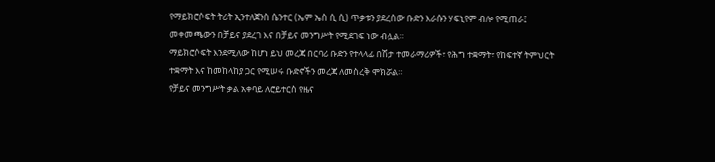የማይክሮሶፍት ትሪት ኢንተለጀንስ ሴንተር (ኤም ኤስ ሲ ሲ) ጥቃቱን ያደረሰው ቡድን እራሱን ሃፍኒየም ብሎ የሚጠራ፤ መቀመጫውን በቻይና ያደረገ እና በቻይና መንግሥት የሚደገፍ ነው ብሏል።
ማይክሮሶፍት እንደሚለው ከሆነ ይህ መረጃ በርባሪ ቡድን የተላላፊ በሽታ ተመራማሪዎች፣ የሕግ ተቋማት፣ የከፍተኛ ትምህርት ተቋማት እና ከመከላከያ ጋር የሚሠሩ ቡድኖችን መረጃ ለመስረቅ ሞክሯል።
የቻይና መንግሥት ቃል አቀባይ ለሮይተርስ የዜና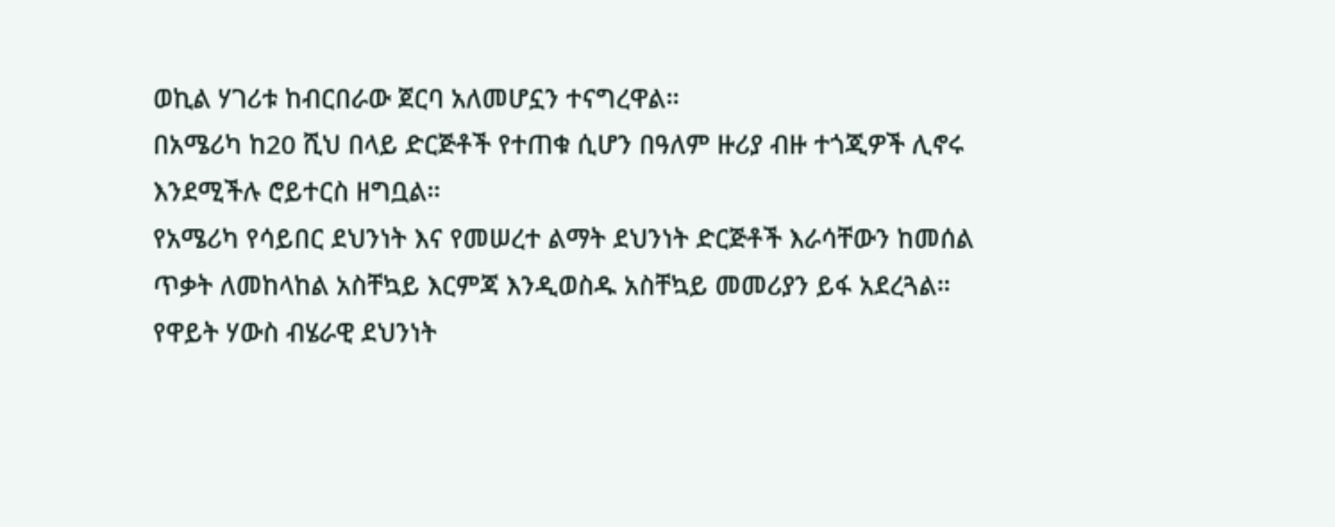ወኪል ሃገሪቱ ከብርበራው ጀርባ አለመሆኗን ተናግረዋል።
በአሜሪካ ከ20 ሺህ በላይ ድርጅቶች የተጠቁ ሲሆን በዓለም ዙሪያ ብዙ ተጎጂዎች ሊኖሩ እንደሚችሉ ሮይተርስ ዘግቧል።
የአሜሪካ የሳይበር ደህንነት እና የመሠረተ ልማት ደህንነት ድርጅቶች እራሳቸውን ከመሰል ጥቃት ለመከላከል አስቸኳይ እርምጃ እንዲወስዱ አስቸኳይ መመሪያን ይፋ አደረጓል።
የዋይት ሃውስ ብሄራዊ ደህንነት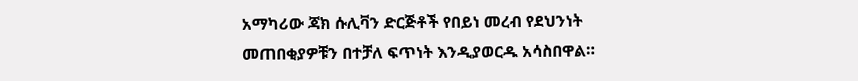አማካሪው ጃክ ሱሊቫን ድርጅቶች የበይነ መረብ የደህንነት መጠበቂያዎቹን በተቻለ ፍጥነት እንዲያወርዱ አሳስበዋል።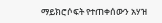ማይክሮሶፍት የተጠቀሰውን አሃዝ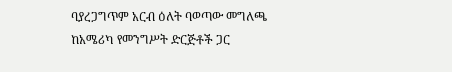ባያረጋግጥም አርብ ዕለት ባወጣው መግለጫ ከአሜሪካ የመንግሥት ድርጅቶች ጋር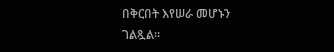በቅርበት እየሠራ መሆኑን ገልጿል።